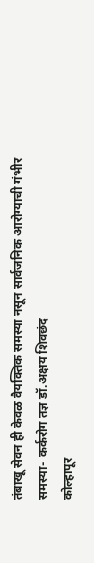तंबाखू सेवन ही केवळ वैयक्तिक समस्या नसून सार्वजनिक आरोग्याची गंभीर समस्या- कर्करोग तज्ञ डॉ.अक्षय शिवछंद
कोल्हापूर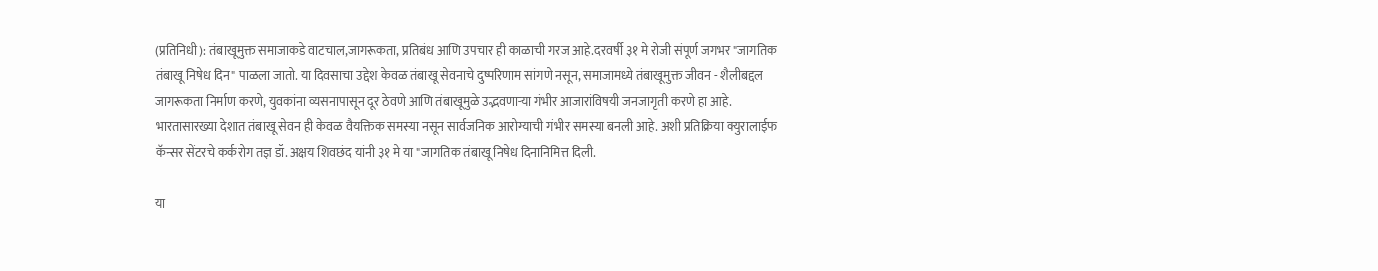(प्रतिनिधी): तंबाखूमुक्त समाजाकडे वाटचाल,जागरूकता, प्रतिबंध आणि उपचार ही काळाची गरज आहे.दरवर्षी ३१ मे रोजी संपूर्ण जगभर "जागतिक तंबाखू निषेध दिन" पाळला जातो. या दिवसाचा उद्देश केवळ तंबाखू सेवनाचे दुष्परिणाम सांगणे नसून, समाजामध्ये तंबाखूमुक्त जीवन - शैलीबद्दल जागरूकता निर्माण करणे, युवकांना व्यसनापासून दूर ठेवणे आणि तंबाखूमुळे उद्भवणाऱ्या गंभीर आजारांविषयी जनजागृती करणे हा आहे. भारतासारख्या देशात तंबाखू सेवन ही केवळ वैयक्तिक समस्या नसून सार्वजनिक आरोग्याची गंभीर समस्या बनली आहे. अशी प्रतिक्रिया क्युरालाईफ कॅन्सर सेंटरचे कर्करोग तज्ञ डॉ. अक्षय शिवछंद यांनी ३१ मे या "जागतिक तंबाखू निषेध दिनानिमित्त दिली.

या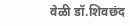वेळी डॉ.शिवछंद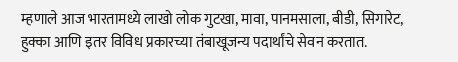म्हणाले आज भारतामध्ये लाखो लोक गुटखा, मावा, पानमसाला, बीडी, सिगारेट, हुक्का आणि इतर विविध प्रकारच्या तंबाखूजन्य पदार्थांचे सेवन करतात.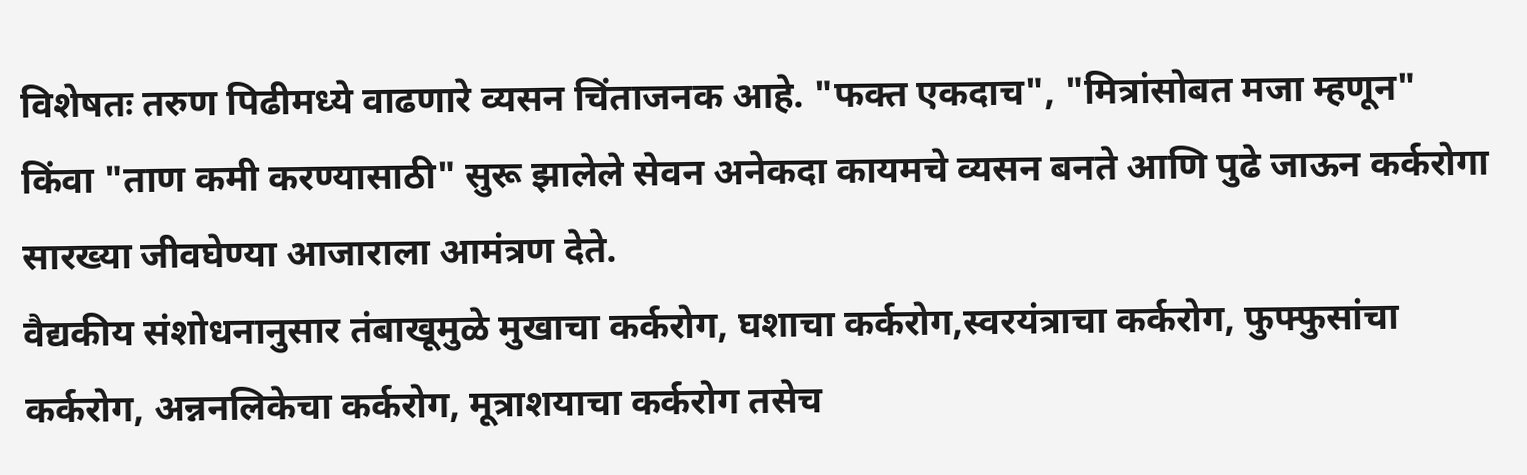विशेषतः तरुण पिढीमध्ये वाढणारे व्यसन चिंताजनक आहे. "फक्त एकदाच", "मित्रांसोबत मजा म्हणून" किंवा "ताण कमी करण्यासाठी" सुरू झालेले सेवन अनेकदा कायमचे व्यसन बनते आणि पुढे जाऊन कर्करोगा सारख्या जीवघेण्या आजाराला आमंत्रण देते.
वैद्यकीय संशोधनानुसार तंबाखूमुळे मुखाचा कर्करोग, घशाचा कर्करोग,स्वरयंत्राचा कर्करोग, फुफ्फुसांचा कर्करोग, अन्ननलिकेचा कर्करोग, मूत्राशयाचा कर्करोग तसेच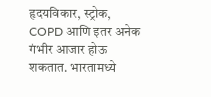हृदयविकार, स्ट्रोक, COPD आणि इतर अनेक गंभीर आजार होऊ शकतात. भारतामध्ये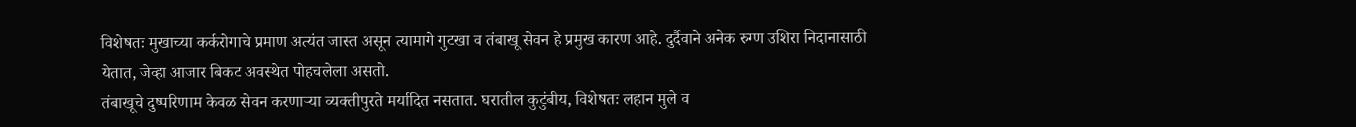विशेषतः मुखाच्या कर्करोगाचे प्रमाण अत्यंत जास्त असून त्यामागे गुटखा व तंबाखू सेवन हे प्रमुख कारण आहे. दुर्दैवाने अनेक रुग्ण उशिरा निदानासाठी येतात, जेव्हा आजार बिकट अवस्थेत पोहचलेला असतो.
तंबाखूचे दुष्परिणाम केवळ सेवन करणाऱ्या व्यक्तीपुरते मर्यादित नसतात. घरातील कुटुंबीय, विशेषतः लहान मुले व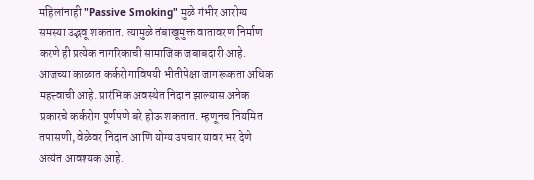महिलांनाही "Passive Smoking" मुळे गंभीर आरोग्य समस्या उद्भवू शकतात. त्यामुळे तंबाखूमुक्त वातावरण निर्माण करणे ही प्रत्येक नागरिकाची सामाजिक जबाबदारी आहे.
आजच्या काळात कर्करोगाविषयी भीतीपेक्षा जागरूकता अधिक महत्त्वाची आहे. प्रारंभिक अवस्थेत निदान झाल्यास अनेक प्रकारचे कर्करोग पूर्णपणे बरे होऊ शकतात. म्हणूनच नियमित तपासणी, वेळेवर निदान आणि योग्य उपचार यावर भर देणे अत्यंत आवश्यक आहे.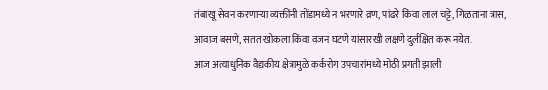तंबाखू सेवन करणाऱ्या व्यक्तींनी तोंडामध्ये न भरणारे व्रण, पांढरे किंवा लाल चट्टे, गिळताना त्रास, आवाज बसणे, सतत खोकला किंवा वजन घटणे यांसारखी लक्षणे दुर्लक्षित करू नयेत.
आज अत्याधुनिक वैद्यकीय क्षेत्रामुळे कर्करोग उपचारांमध्ये मोठी प्रगती झाली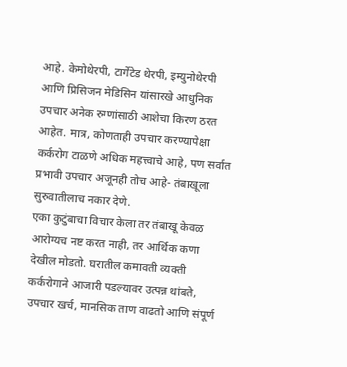आहे. केमोथेरपी, टार्गेटेड थेरपी, इम्युनोथेरपी आणि प्रिसिजन मेडिसिन यांसारखे आधुनिक उपचार अनेक रुग्णांसाठी आशेचा किरण ठरत आहेत. मात्र, कोणताही उपचार करण्यापेक्षा कर्करोग टाळणे अधिक महत्त्वाचे आहे, पण सर्वात प्रभावी उपचार अजूनही तोच आहे- तंबाखूला सुरुवातीलाच नकार देणे.
एका कुटुंबाचा विचार केला तर तंबाखू केवळ आरोग्यच नष्ट करत नाही, तर आर्थिक कणा देखील मोडतो. घरातील कमावती व्यक्ती कर्करोगाने आजारी पडल्यावर उत्पन्न थांबते, उपचार खर्च, मानसिक ताण वाढतो आणि संपूर्ण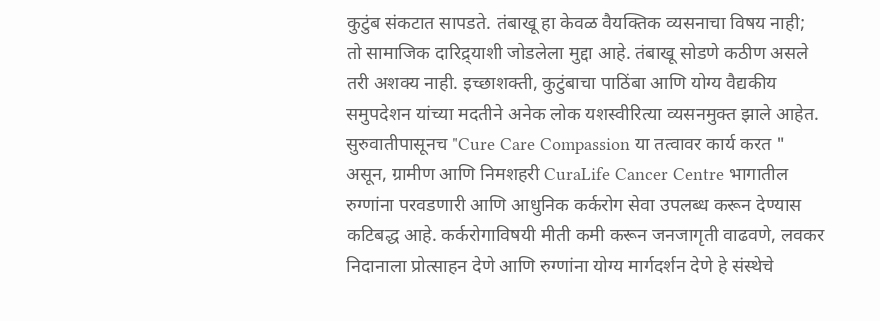कुटुंब संकटात सापडते. तंबाखू हा केवळ वैयक्तिक व्यसनाचा विषय नाही; तो सामाजिक दारिद्र्याशी जोडलेला मुद्दा आहे. तंबाखू सोडणे कठीण असले तरी अशक्य नाही. इच्छाशक्ती, कुटुंबाचा पाठिंबा आणि योग्य वैद्यकीय समुपदेशन यांच्या मदतीने अनेक लोक यशस्वीरित्या व्यसनमुक्त झाले आहेत.
सुरुवातीपासूनच "Cure Care Compassion या तत्वावर कार्य करत " असून, ग्रामीण आणि निमशहरी CuraLife Cancer Centre भागातील रुग्णांना परवडणारी आणि आधुनिक कर्करोग सेवा उपलब्ध करून देण्यास कटिबद्ध आहे. कर्करोगाविषयी मीती कमी करून जनजागृती वाढवणे, लवकर निदानाला प्रोत्साहन देणे आणि रुग्णांना योग्य मार्गदर्शन देणे हे संस्थेचे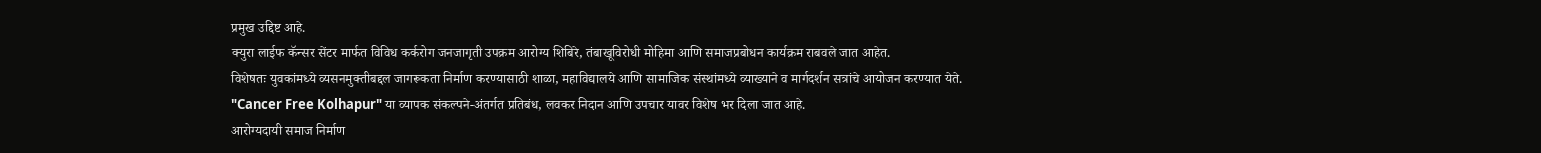प्रमुख उद्दिष्ट आहे.
क्युरा लाईफ कॅन्सर सेंटर मार्फत विविध कर्करोग जनजागृती उपक्रम आरोग्य शिबिरे, तंबाखूविरोधी मोहिमा आणि समाजप्रबोधन कार्यक्रम राबवले जात आहेत.
विशेषतः युवकांमध्ये व्यसनमुक्तीबद्दल जागरूकता निर्माण करण्यासाठी शाळा, महाविद्यालये आणि सामाजिक संस्थांमध्ये व्याख्याने व मार्गदर्शन सत्रांचे आयोजन करण्यात येते.
"Cancer Free Kolhapur" या व्यापक संकल्पने-अंतर्गत प्रतिबंध, लवकर निदान आणि उपचार यावर विशेष भर दिला जात आहे.
आरोग्यदायी समाज निर्माण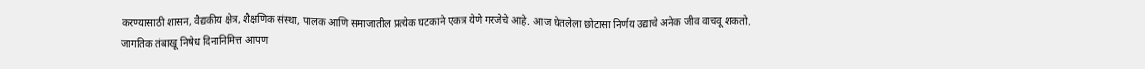करण्यासाठी शासन, वैद्यकीय क्षेत्र, शैक्षणिक संस्था, पालक आणि समाजातील प्रत्येक घटकाने एकत्र येणे गरजेचे आहे. आज घेतलेला छोटासा निर्णय उद्याचे अनेक जीव वाचवू शकतो.
जागतिक तंबाखू निषेध दिनानिमित्त आपण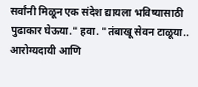सर्वांनी मिळून एक संदेश द्यायला भविष्यासाठी पुढाकार घेऊया." हवा. "तंबाखू सेवन टाळूया.. आरोग्यदायी आणि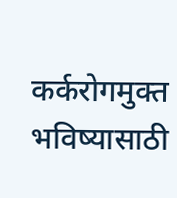कर्करोगमुक्त भविष्यासाठी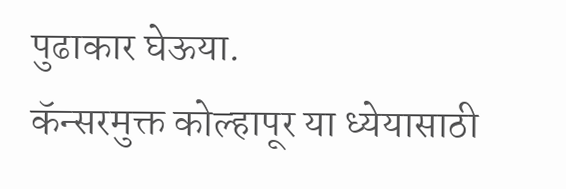पुढाकार घेऊया.
कॅन्सरमुक्त कोल्हापूर या ध्येयासाठी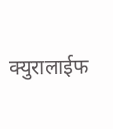क्युरालाईफ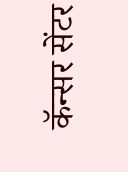कॅन्सर सेंटर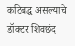कटिबद्ध असल्याचे डॉक्टर शिवछंद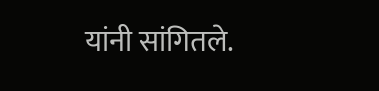यांनी सांगितले.